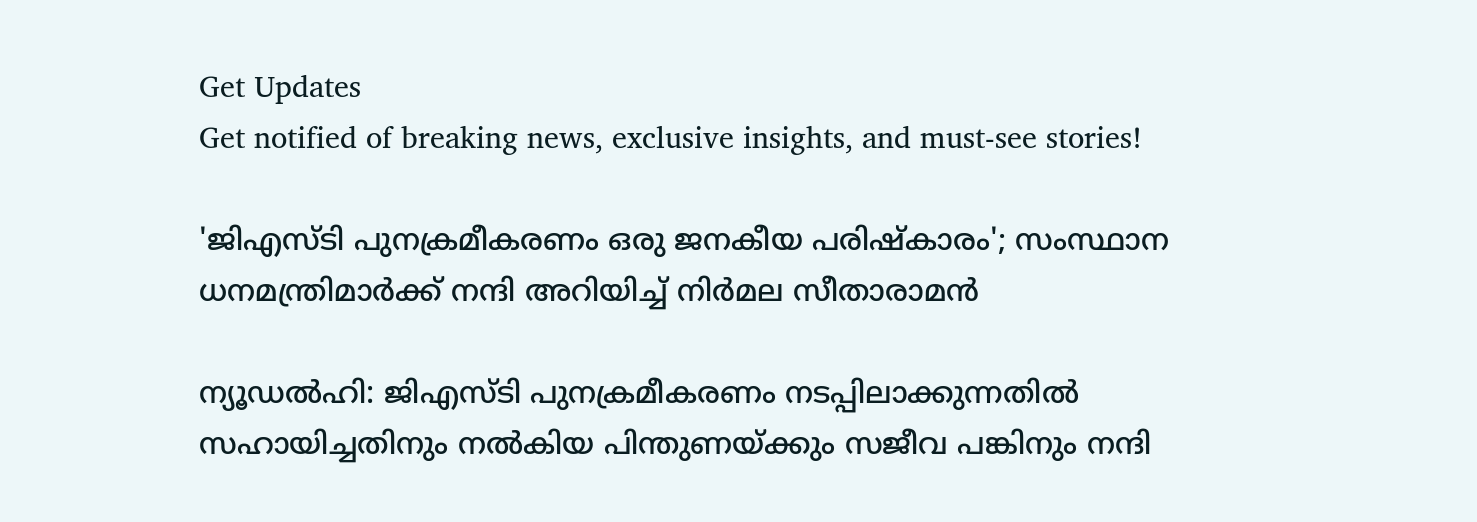Get Updates
Get notified of breaking news, exclusive insights, and must-see stories!

'ജിഎസ്‌ടി പുനക്രമീകരണം ഒരു ജനകീയ പരിഷ്‌കാരം'; സംസ്ഥാന ധനമന്ത്രിമാർക്ക് നന്ദി അറിയിച്ച് നിർമല സീതാരാമൻ

ന്യൂഡൽഹി: ജിഎസ്‌ടി പുനക്രമീകരണം നടപ്പിലാക്കുന്നതിൽ സഹായിച്ചതിനും നൽകിയ പിന്തുണയ്ക്കും സജീവ പങ്കിനും നന്ദി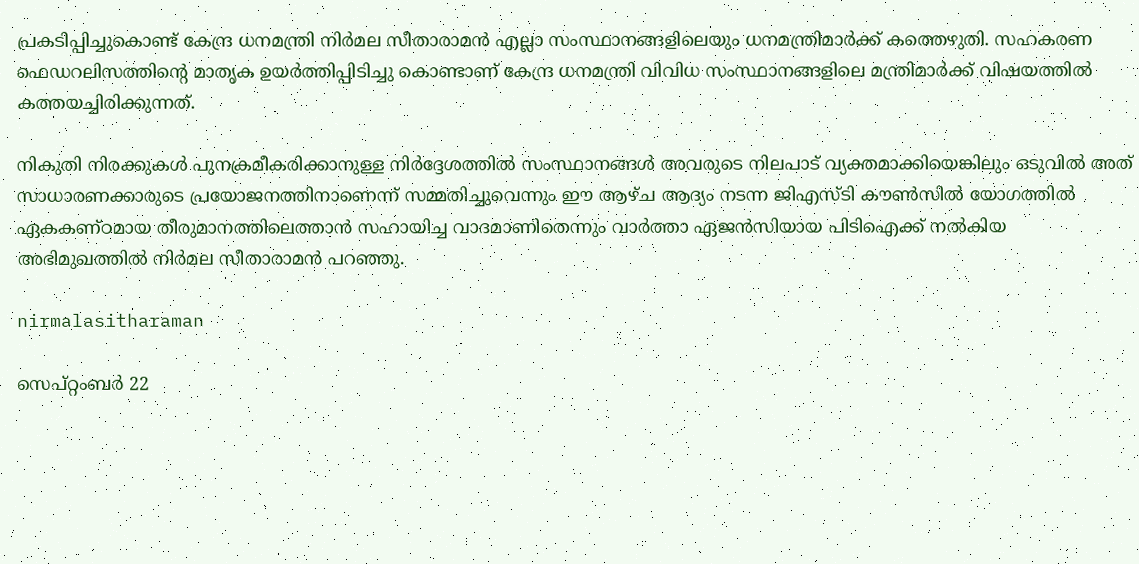പ്രകടിപ്പിച്ചുകൊണ്ട് കേന്ദ്ര ധനമന്ത്രി നിർമല സീതാരാമൻ എല്ലാ സംസ്ഥാനങ്ങളിലെയും ധനമന്ത്രിമാർക്ക് കത്തെഴുതി. സഹകരണ ഫെഡറലിസത്തിന്റെ മാതൃക ഉയർത്തിപ്പിടിച്ചു കൊണ്ടാണ് കേന്ദ്ര ധനമന്ത്രി വിവിധ സംസ്ഥാനങ്ങളിലെ മന്ത്രിമാർക്ക് വിഷയത്തിൽ കത്തയച്ചിരിക്കുന്നത്.

നികുതി നിരക്കുകൾ പുനക്രമീകരിക്കാനുള്ള നിർദ്ദേശത്തിൽ സംസ്ഥാനങ്ങൾ അവരുടെ നിലപാട് വ്യക്തമാക്കിയെങ്കിലും ഒടുവിൽ അത് സാധാരണക്കാരുടെ പ്രയോജനത്തിനാണെന്ന് സമ്മതിച്ചുവെന്നും ഈ ആഴ്‌ച ആദ്യം നടന്ന ജിഎസ്‌ടി കൗൺസിൽ യോഗത്തിൽ ഏകകണ്ഠമായ തീരുമാനത്തിലെത്താൻ സഹായിച്ച വാദമാണിതെന്നും വാർത്താ ഏജൻസിയായ പിടിഐക്ക് നൽകിയ അഭിമുഖത്തിൽ നിർമല സീതാരാമൻ പറഞ്ഞു.

nirmalasitharaman

സെപ്റ്റംബർ 22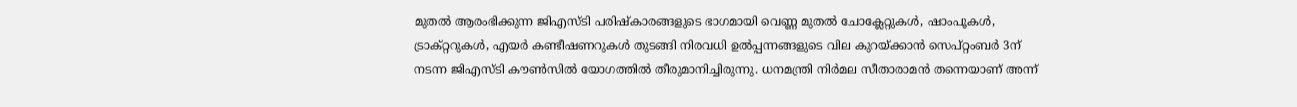മുതൽ ആരംഭിക്കുന്ന ജിഎസ്‌ടി പരിഷ്‌കാരങ്ങളുടെ ഭാഗമായി വെണ്ണ മുതൽ ചോക്ലേറ്റുകൾ, ഷാംപൂകൾ, ട്രാക്റ്ററുകൾ, എയർ കണ്ടീഷണറുകൾ തുടങ്ങി നിരവധി ഉൽപ്പന്നങ്ങളുടെ വില കുറയ്ക്കാൻ സെപ്റ്റംബർ 3ന് നടന്ന ജിഎസ്‌ടി കൗൺസിൽ യോഗത്തിൽ തീരുമാനിച്ചിരുന്നു. ധനമന്ത്രി നിർമല സീതാരാമൻ തന്നെയാണ് അന്ന്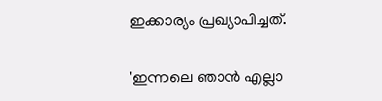ഇക്കാര്യം പ്രഖ്യാപിച്ചത്.

'ഇന്നലെ ഞാൻ എല്ലാ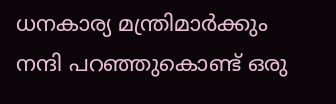ധനകാര്യ മന്ത്രിമാർക്കും നന്ദി പറഞ്ഞുകൊണ്ട് ഒരു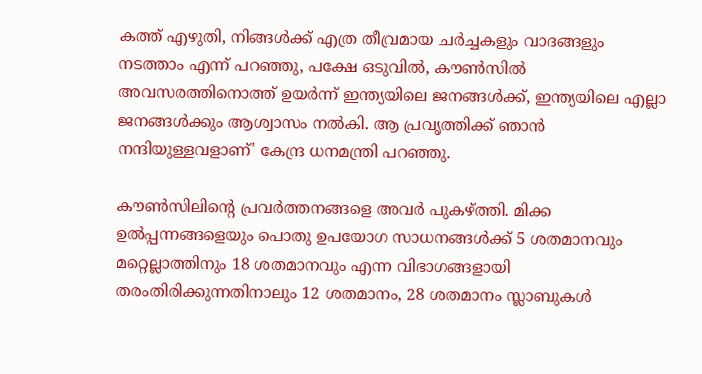കത്ത് എഴുതി, നിങ്ങൾക്ക് എത്ര തീവ്രമായ ചർച്ചകളും വാദങ്ങളും നടത്താം എന്ന് പറഞ്ഞു, പക്ഷേ ഒടുവിൽ, കൗൺസിൽ അവസരത്തിനൊത്ത് ഉയർന്ന് ഇന്ത്യയിലെ ജനങ്ങൾക്ക്, ഇന്ത്യയിലെ എല്ലാ ജനങ്ങൾക്കും ആശ്വാസം നൽകി. ആ പ്രവൃത്തിക്ക് ഞാൻ നന്ദിയുള്ളവളാണ്' കേന്ദ്ര ധനമന്ത്രി പറഞ്ഞു.

കൗൺസിലിന്റെ പ്രവർത്തനങ്ങളെ അവർ പുകഴ്ത്തി. മിക്ക ഉൽപ്പന്നങ്ങളെയും പൊതു ഉപയോഗ സാധനങ്ങൾക്ക് 5 ശതമാനവും മറ്റെല്ലാത്തിനും 18 ശതമാനവും എന്ന വിഭാഗങ്ങളായി തരംതിരിക്കുന്നതിനാലും 12 ശതമാനം, 28 ശതമാനം സ്ലാബുകൾ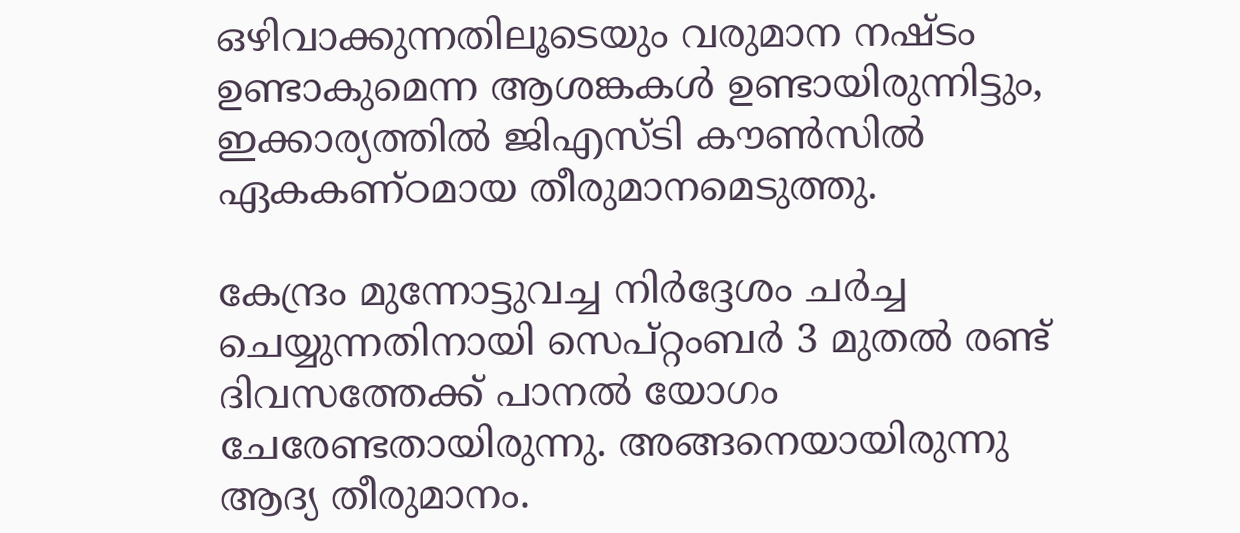ഒഴിവാക്കുന്നതിലൂടെയും വരുമാന നഷ്‌ടം ഉണ്ടാകുമെന്ന ആശങ്കകൾ ഉണ്ടായിരുന്നിട്ടും, ഇക്കാര്യത്തിൽ ജിഎസ്‌ടി കൗൺസിൽ ഏകകണ്ഠമായ തീരുമാനമെടുത്തു.

കേന്ദ്രം മുന്നോട്ടുവച്ച നിർദ്ദേശം ചർച്ച ചെയ്യുന്നതിനായി സെപ്റ്റംബർ 3 മുതൽ രണ്ട് ദിവസത്തേക്ക് പാനൽ യോഗം ചേരേണ്ടതായിരുന്നു. അങ്ങനെയായിരുന്നു ആദ്യ തീരുമാനം.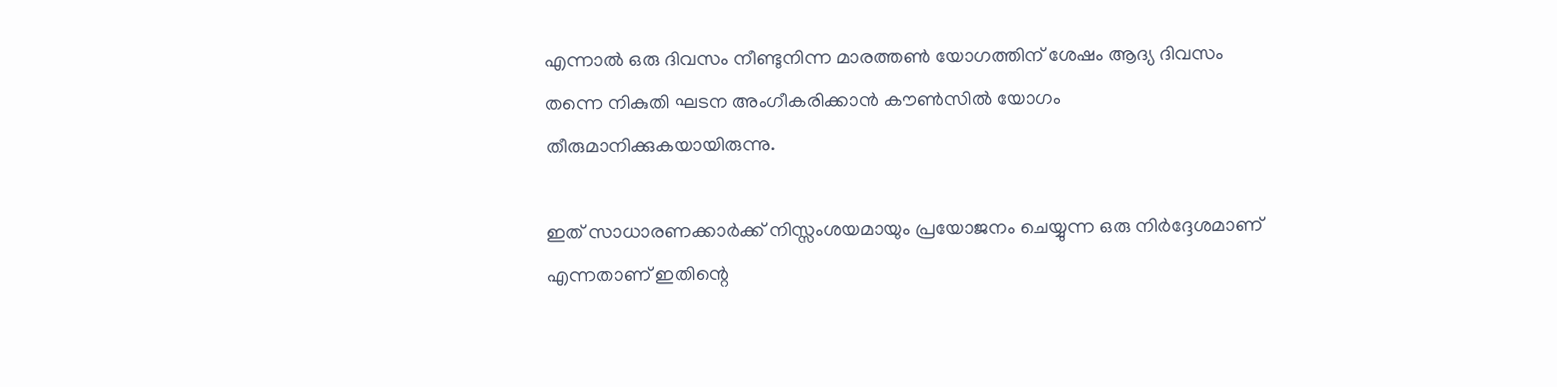എന്നാൽ ഒരു ദിവസം നീണ്ടുനിന്ന മാരത്തൺ യോഗത്തിന് ശേഷം ആദ്യ ദിവസം തന്നെ നികുതി ഘടന അംഗീകരിക്കാൻ കൗൺസിൽ യോഗം തീരുമാനിക്കുകയായിരുന്നു.

ഇത് സാധാരണക്കാർക്ക് നിസ്സംശയമായും പ്രയോജനം ചെയ്യുന്ന ഒരു നിർദ്ദേശമാണ് എന്നതാണ് ഇതിന്റെ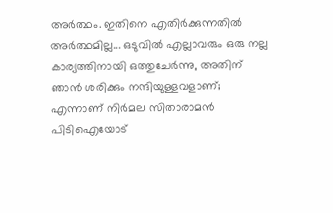അർത്ഥം. ഇതിനെ എതിർക്കുന്നതിൽ അർത്ഥമില്ല... ഒടുവിൽ എല്ലാവരും ഒരു നല്ല കാര്യത്തിനായി ഒത്തുചേർന്നു, അതിന് ഞാൻ ശരിക്കും നന്ദിയുള്ളവളാണ്; എന്നാണ് നിർമല സിതാരാമൻ പിടിഐയോട്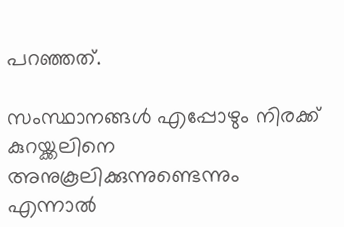പറഞ്ഞത്.

സംസ്ഥാനങ്ങൾ എപ്പോഴും നിരക്ക് കുറയ്ക്കലിനെ അനുകൂലിക്കുന്നുണ്ടെന്നും എന്നാൽ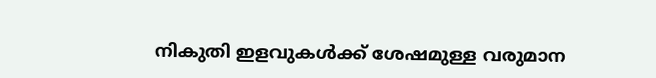നികുതി ഇളവുകൾക്ക് ശേഷമുള്ള വരുമാന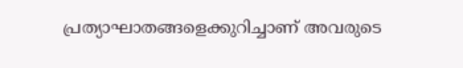പ്രത്യാഘാതങ്ങളെക്കുറിച്ചാണ് അവരുടെ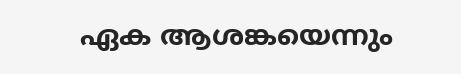ഏക ആശങ്കയെന്നും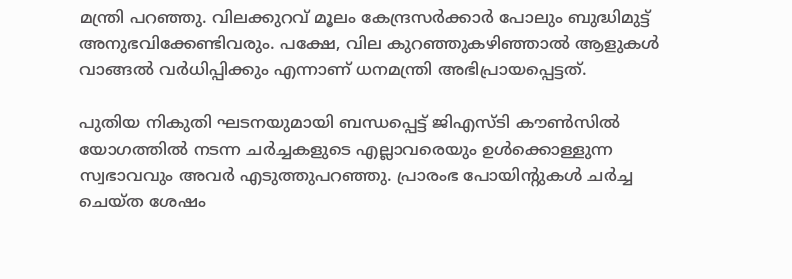മന്ത്രി പറഞ്ഞു. വിലക്കുറവ് മൂലം കേന്ദ്രസർക്കാർ പോലും ബുദ്ധിമുട്ട് അനുഭവിക്കേണ്ടിവരും. പക്ഷേ, വില കുറഞ്ഞുകഴിഞ്ഞാൽ ആളുകൾ വാങ്ങൽ വർധിപ്പിക്കും എന്നാണ് ധനമന്ത്രി അഭിപ്രായപ്പെട്ടത്.

പുതിയ നികുതി ഘടനയുമായി ബന്ധപ്പെട്ട് ജിഎസ്‌ടി കൗൺസിൽ യോഗത്തിൽ നടന്ന ചർച്ചകളുടെ എല്ലാവരെയും ഉൾക്കൊള്ളുന്ന സ്വഭാവവും അവർ എടുത്തുപറഞ്ഞു. പ്രാരംഭ പോയിന്റുകൾ ചർച്ച ചെയ്‌ത ശേഷം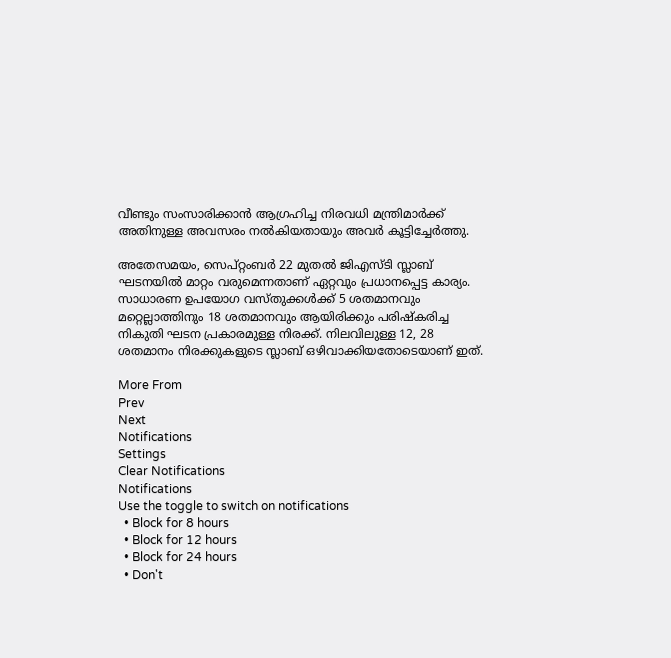വീണ്ടും സംസാരിക്കാൻ ആഗ്രഹിച്ച നിരവധി മന്ത്രിമാർക്ക് അതിനുള്ള അവസരം നൽകിയതായും അവർ കൂട്ടിച്ചേർത്തു.

അതേസമയം, സെപ്റ്റംബർ 22 മുതൽ ജിഎസ്‌ടി സ്ലാബ് ഘടനയിൽ മാറ്റം വരുമെന്നതാണ് ഏറ്റവും പ്രധാനപ്പെട്ട കാര്യം. സാധാരണ ഉപയോഗ വസ്‌തുക്കൾക്ക് 5 ശതമാനവും മറ്റെല്ലാത്തിനും 18 ശതമാനവും ആയിരിക്കും പരിഷ്‌കരിച്ച നികുതി ഘടന പ്രകാരമുള്ള നിരക്ക്. നിലവിലുള്ള 12, 28 ശതമാനം നിരക്കുകളുടെ സ്ലാബ് ഒഴിവാക്കിയതോടെയാണ് ഇത്.

More From
Prev
Next
Notifications
Settings
Clear Notifications
Notifications
Use the toggle to switch on notifications
  • Block for 8 hours
  • Block for 12 hours
  • Block for 24 hours
  • Don't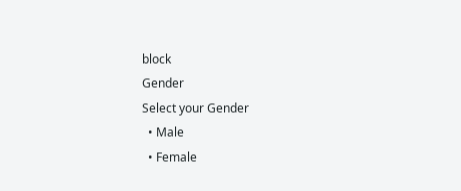block
Gender
Select your Gender
  • Male
  • Female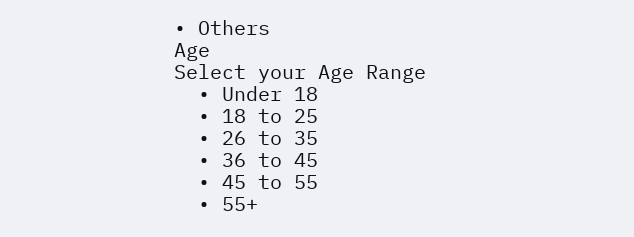• Others
Age
Select your Age Range
  • Under 18
  • 18 to 25
  • 26 to 35
  • 36 to 45
  • 45 to 55
  • 55+